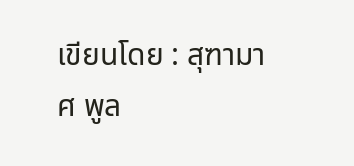เขียนโดย : สุฑามาศ พูล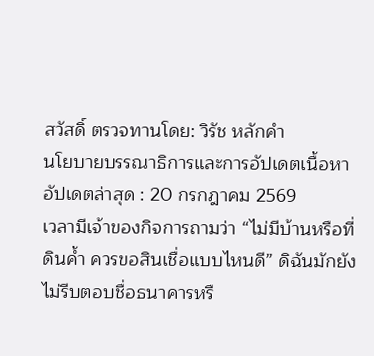สวัสดิ์ ตรวจทานโดย: วิรัช หลักคำ
นโยบายบรรณาธิการและการอัปเดตเนื้อหา
อัปเดตล่าสุด : 20 กรกฎาคม 2569
เวลามีเจ้าของกิจการถามว่า “ไม่มีบ้านหรือที่ดินค้ำ ควรขอสินเชื่อแบบไหนดี” ดิฉันมักยังไม่รีบตอบชื่อธนาคารหรื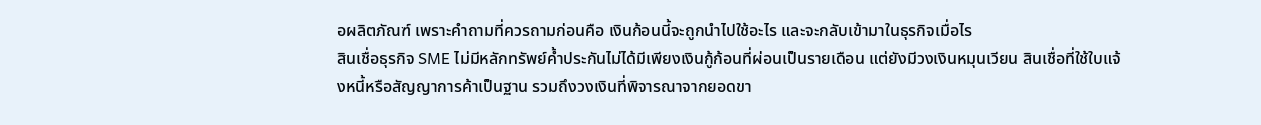อผลิตภัณฑ์ เพราะคำถามที่ควรถามก่อนคือ เงินก้อนนี้จะถูกนำไปใช้อะไร และจะกลับเข้ามาในธุรกิจเมื่อไร
สินเชื่อธุรกิจ SME ไม่มีหลักทรัพย์ค้ำประกันไม่ได้มีเพียงเงินกู้ก้อนที่ผ่อนเป็นรายเดือน แต่ยังมีวงเงินหมุนเวียน สินเชื่อที่ใช้ใบแจ้งหนี้หรือสัญญาการค้าเป็นฐาน รวมถึงวงเงินที่พิจารณาจากยอดขา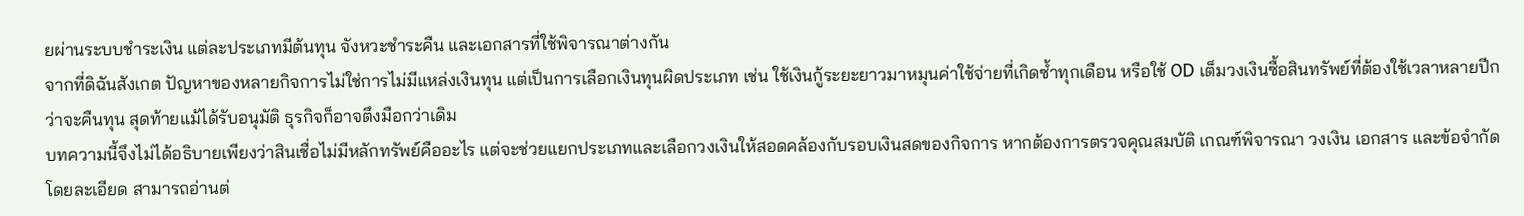ยผ่านระบบชำระเงิน แต่ละประเภทมีต้นทุน จังหวะชำระคืน และเอกสารที่ใช้พิจารณาต่างกัน
จากที่ดิฉันสังเกต ปัญหาของหลายกิจการไม่ใช่การไม่มีแหล่งเงินทุน แต่เป็นการเลือกเงินทุนผิดประเภท เช่น ใช้เงินกู้ระยะยาวมาหมุนค่าใช้จ่ายที่เกิดซ้ำทุกเดือน หรือใช้ OD เต็มวงเงินซื้อสินทรัพย์ที่ต้องใช้เวลาหลายปีกว่าจะคืนทุน สุดท้ายแม้ได้รับอนุมัติ ธุรกิจก็อาจตึงมือกว่าเดิม
บทความนี้จึงไม่ได้อธิบายเพียงว่าสินเชื่อไม่มีหลักทรัพย์คืออะไร แต่จะช่วยแยกประเภทและเลือกวงเงินให้สอดคล้องกับรอบเงินสดของกิจการ หากต้องการตรวจคุณสมบัติ เกณฑ์พิจารณา วงเงิน เอกสาร และข้อจำกัดโดยละเอียด สามารถอ่านต่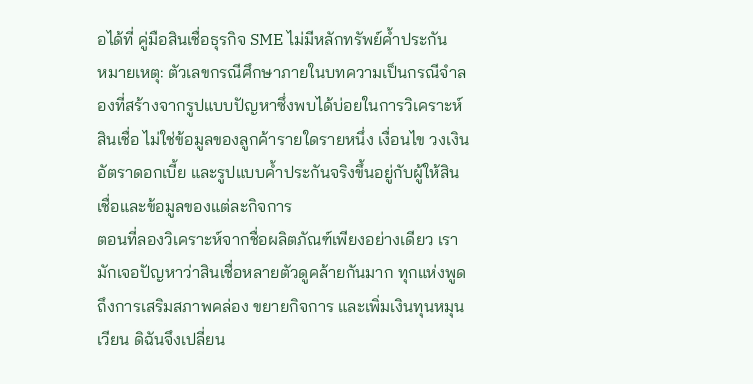อได้ที่ คู่มือสินเชื่อธุรกิจ SME ไม่มีหลักทรัพย์ค้ำประกัน
หมายเหตุ: ตัวเลขกรณีศึกษาภายในบทความเป็นกรณีจำลองที่สร้างจากรูปแบบปัญหาซึ่งพบได้บ่อยในการวิเคราะห์สินเชื่อ ไม่ใช่ข้อมูลของลูกค้ารายใดรายหนึ่ง เงื่อนไข วงเงิน อัตราดอกเบี้ย และรูปแบบค้ำประกันจริงขึ้นอยู่กับผู้ให้สินเชื่อและข้อมูลของแต่ละกิจการ
ตอนที่ลองวิเคราะห์จากชื่อผลิตภัณฑ์เพียงอย่างเดียว เรามักเจอปัญหาว่าสินเชื่อหลายตัวดูคล้ายกันมาก ทุกแห่งพูดถึงการเสริมสภาพคล่อง ขยายกิจการ และเพิ่มเงินทุนหมุนเวียน ดิฉันจึงเปลี่ยน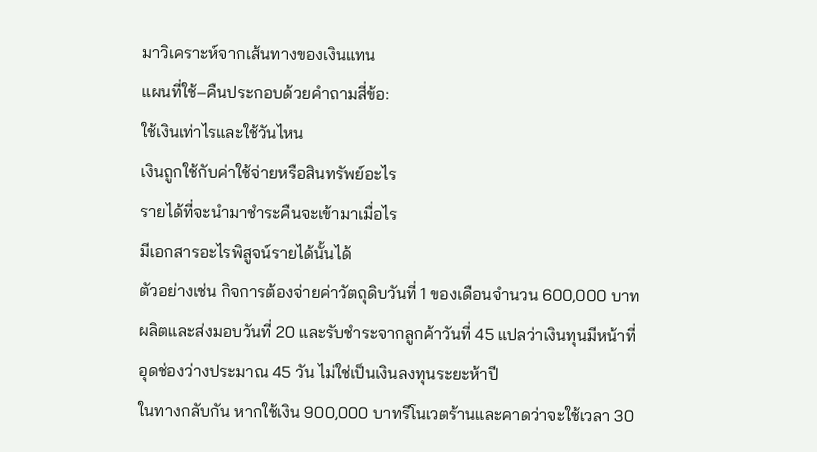มาวิเคราะห์จากเส้นทางของเงินแทน
แผนที่ใช้–คืนประกอบด้วยคำถามสี่ข้อ:
ใช้เงินเท่าไรและใช้วันไหน
เงินถูกใช้กับค่าใช้จ่ายหรือสินทรัพย์อะไร
รายได้ที่จะนำมาชำระคืนจะเข้ามาเมื่อไร
มีเอกสารอะไรพิสูจน์รายได้นั้นได้
ตัวอย่างเช่น กิจการต้องจ่ายค่าวัตถุดิบวันที่ 1 ของเดือนจำนวน 600,000 บาท ผลิตและส่งมอบวันที่ 20 และรับชำระจากลูกค้าวันที่ 45 แปลว่าเงินทุนมีหน้าที่อุดช่องว่างประมาณ 45 วัน ไม่ใช่เป็นเงินลงทุนระยะห้าปี
ในทางกลับกัน หากใช้เงิน 900,000 บาทรีโนเวตร้านและคาดว่าจะใช้เวลา 30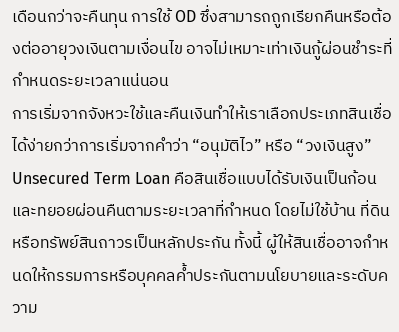เดือนกว่าจะคืนทุน การใช้ OD ซึ่งสามารถถูกเรียกคืนหรือต้องต่ออายุวงเงินตามเงื่อนไข อาจไม่เหมาะเท่าเงินกู้ผ่อนชำระที่กำหนดระยะเวลาแน่นอน
การเริ่มจากจังหวะใช้และคืนเงินทำให้เราเลือกประเภทสินเชื่อได้ง่ายกว่าการเริ่มจากคำว่า “อนุมัติไว” หรือ “วงเงินสูง”
Unsecured Term Loan คือสินเชื่อแบบได้รับเงินเป็นก้อนและทยอยผ่อนคืนตามระยะเวลาที่กำหนด โดยไม่ใช้บ้าน ที่ดิน หรือทรัพย์สินถาวรเป็นหลักประกัน ทั้งนี้ ผู้ให้สินเชื่ออาจกำหนดให้กรรมการหรือบุคคลค้ำประกันตามนโยบายและระดับความ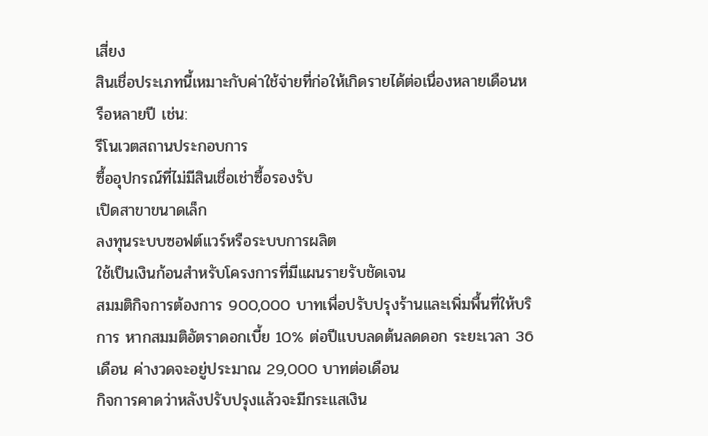เสี่ยง
สินเชื่อประเภทนี้เหมาะกับค่าใช้จ่ายที่ก่อให้เกิดรายได้ต่อเนื่องหลายเดือนหรือหลายปี เช่น:
รีโนเวตสถานประกอบการ
ซื้ออุปกรณ์ที่ไม่มีสินเชื่อเช่าซื้อรองรับ
เปิดสาขาขนาดเล็ก
ลงทุนระบบซอฟต์แวร์หรือระบบการผลิต
ใช้เป็นเงินก้อนสำหรับโครงการที่มีแผนรายรับชัดเจน
สมมติกิจการต้องการ 900,000 บาทเพื่อปรับปรุงร้านและเพิ่มพื้นที่ให้บริการ หากสมมติอัตราดอกเบี้ย 10% ต่อปีแบบลดต้นลดดอก ระยะเวลา 36 เดือน ค่างวดจะอยู่ประมาณ 29,000 บาทต่อเดือน
กิจการคาดว่าหลังปรับปรุงแล้วจะมีกระแสเงิน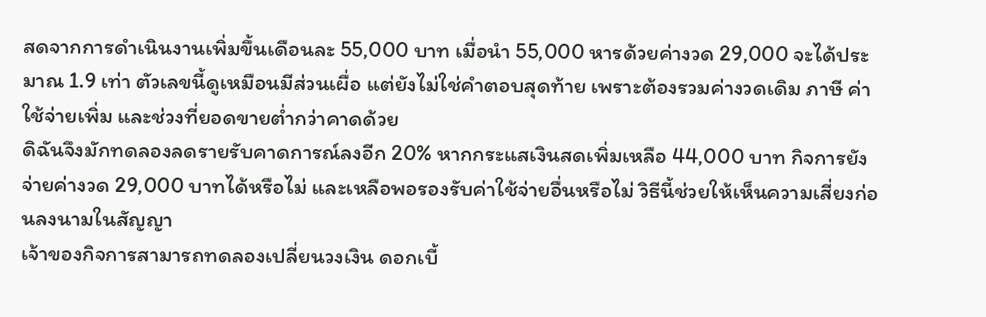สดจากการดำเนินงานเพิ่มขึ้นเดือนละ 55,000 บาท เมื่อนำ 55,000 หารด้วยค่างวด 29,000 จะได้ประมาณ 1.9 เท่า ตัวเลขนี้ดูเหมือนมีส่วนเผื่อ แต่ยังไม่ใช่คำตอบสุดท้าย เพราะต้องรวมค่างวดเดิม ภาษี ค่าใช้จ่ายเพิ่ม และช่วงที่ยอดขายต่ำกว่าคาดด้วย
ดิฉันจึงมักทดลองลดรายรับคาดการณ์ลงอีก 20% หากกระแสเงินสดเพิ่มเหลือ 44,000 บาท กิจการยังจ่ายค่างวด 29,000 บาทได้หรือไม่ และเหลือพอรองรับค่าใช้จ่ายอื่นหรือไม่ วิธีนี้ช่วยให้เห็นความเสี่ยงก่อนลงนามในสัญญา
เจ้าของกิจการสามารถทดลองเปลี่ยนวงเงิน ดอกเบี้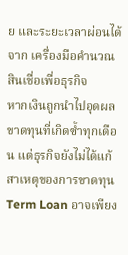ย และระยะเวลาผ่อนได้จาก เครื่องมือคำนวณสินเชื่อเพื่อธุรกิจ
หากเงินถูกนำไปอุดผลขาดทุนที่เกิดซ้ำทุกเดือน แต่ธุรกิจยังไม่ได้แก้สาเหตุของการขาดทุน Term Loan อาจเพียง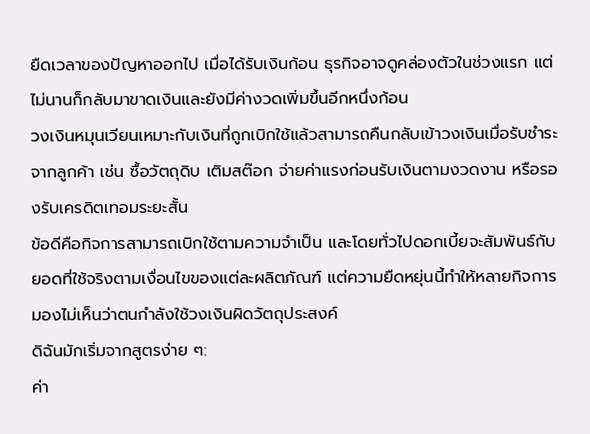ยืดเวลาของปัญหาออกไป เมื่อได้รับเงินก้อน ธุรกิจอาจดูคล่องตัวในช่วงแรก แต่ไม่นานก็กลับมาขาดเงินและยังมีค่างวดเพิ่มขึ้นอีกหนึ่งก้อน
วงเงินหมุนเวียนเหมาะกับเงินที่ถูกเบิกใช้แล้วสามารถคืนกลับเข้าวงเงินเมื่อรับชำระจากลูกค้า เช่น ซื้อวัตถุดิบ เติมสต๊อก จ่ายค่าแรงก่อนรับเงินตามงวดงาน หรือรองรับเครดิตเทอมระยะสั้น
ข้อดีคือกิจการสามารถเบิกใช้ตามความจำเป็น และโดยทั่วไปดอกเบี้ยจะสัมพันธ์กับยอดที่ใช้จริงตามเงื่อนไขของแต่ละผลิตภัณฑ์ แต่ความยืดหยุ่นนี้ทำให้หลายกิจการมองไม่เห็นว่าตนกำลังใช้วงเงินผิดวัตถุประสงค์
ดิฉันมักเริ่มจากสูตรง่าย ๆ:
ค่า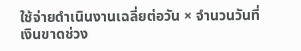ใช้จ่ายดำเนินงานเฉลี่ยต่อวัน × จำนวนวันที่เงินขาดช่วง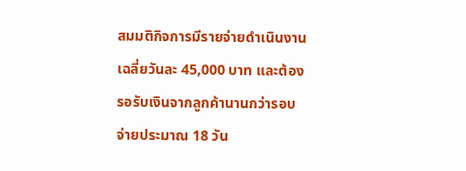สมมติกิจการมีรายจ่ายดำเนินงานเฉลี่ยวันละ 45,000 บาท และต้องรอรับเงินจากลูกค้านานกว่ารอบจ่ายประมาณ 18 วัน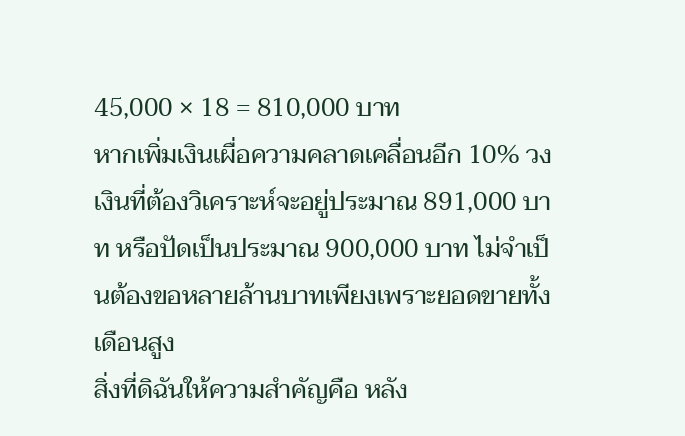45,000 × 18 = 810,000 บาท
หากเพิ่มเงินเผื่อความคลาดเคลื่อนอีก 10% วงเงินที่ต้องวิเคราะห์จะอยู่ประมาณ 891,000 บาท หรือปัดเป็นประมาณ 900,000 บาท ไม่จำเป็นต้องขอหลายล้านบาทเพียงเพราะยอดขายทั้งเดือนสูง
สิ่งที่ดิฉันให้ความสำคัญคือ หลัง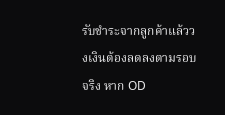รับชำระจากลูกค้าแล้ววงเงินต้องลดลงตามรอบจริง หาก OD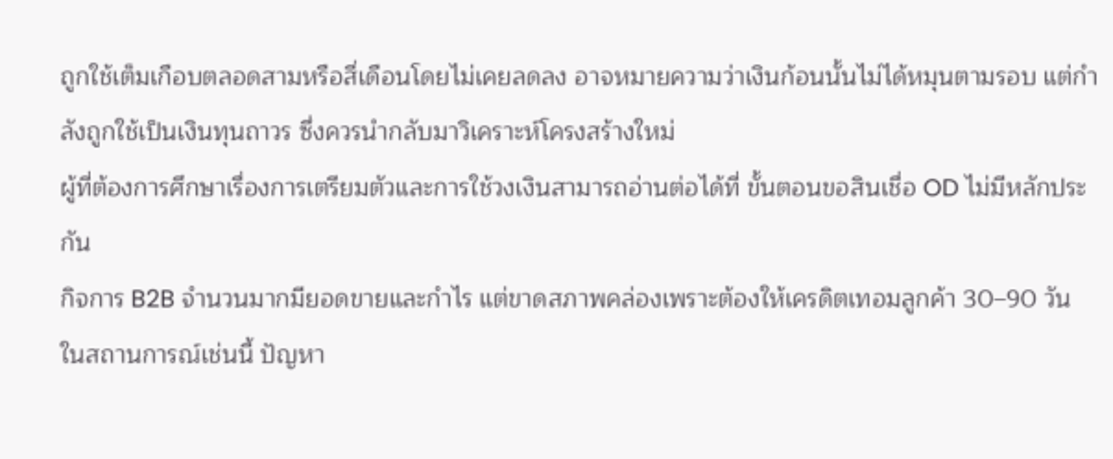ถูกใช้เต็มเกือบตลอดสามหรือสี่เดือนโดยไม่เคยลดลง อาจหมายความว่าเงินก้อนนั้นไม่ได้หมุนตามรอบ แต่กำลังถูกใช้เป็นเงินทุนถาวร ซึ่งควรนำกลับมาวิเคราะห์โครงสร้างใหม่
ผู้ที่ต้องการศึกษาเรื่องการเตรียมตัวและการใช้วงเงินสามารถอ่านต่อได้ที่ ขั้นตอนขอสินเชื่อ OD ไม่มีหลักประกัน
กิจการ B2B จำนวนมากมียอดขายและกำไร แต่ขาดสภาพคล่องเพราะต้องให้เครดิตเทอมลูกค้า 30–90 วัน ในสถานการณ์เช่นนี้ ปัญหา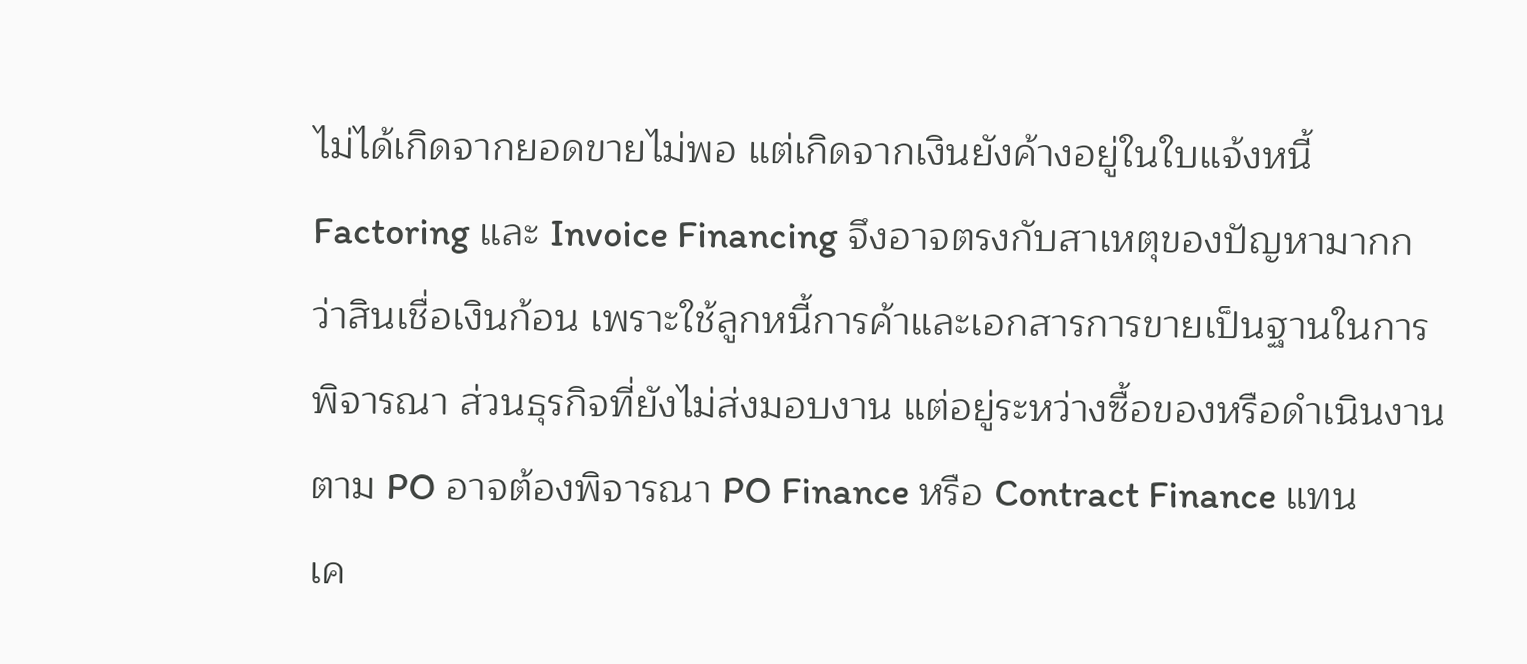ไม่ได้เกิดจากยอดขายไม่พอ แต่เกิดจากเงินยังค้างอยู่ในใบแจ้งหนี้
Factoring และ Invoice Financing จึงอาจตรงกับสาเหตุของปัญหามากกว่าสินเชื่อเงินก้อน เพราะใช้ลูกหนี้การค้าและเอกสารการขายเป็นฐานในการพิจารณา ส่วนธุรกิจที่ยังไม่ส่งมอบงาน แต่อยู่ระหว่างซื้อของหรือดำเนินงานตาม PO อาจต้องพิจารณา PO Finance หรือ Contract Finance แทน
เค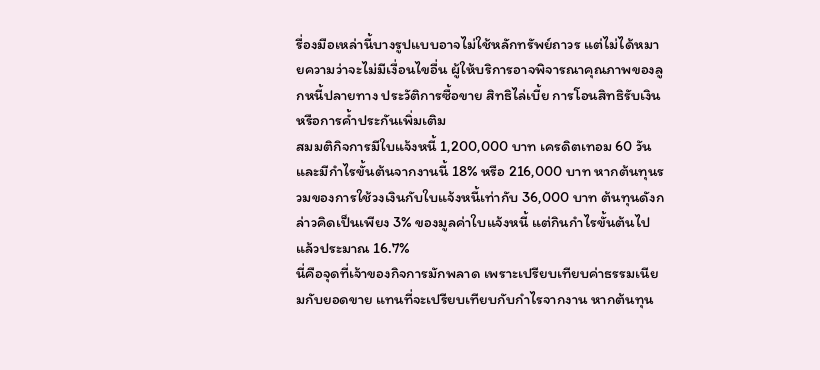รื่องมือเหล่านี้บางรูปแบบอาจไม่ใช้หลักทรัพย์ถาวร แต่ไม่ได้หมายความว่าจะไม่มีเงื่อนไขอื่น ผู้ให้บริการอาจพิจารณาคุณภาพของลูกหนี้ปลายทาง ประวัติการซื้อขาย สิทธิไล่เบี้ย การโอนสิทธิรับเงิน หรือการค้ำประกันเพิ่มเติม
สมมติกิจการมีใบแจ้งหนี้ 1,200,000 บาท เครดิตเทอม 60 วัน และมีกำไรขั้นต้นจากงานนี้ 18% หรือ 216,000 บาท หากต้นทุนรวมของการใช้วงเงินกับใบแจ้งหนี้เท่ากับ 36,000 บาท ต้นทุนดังกล่าวคิดเป็นเพียง 3% ของมูลค่าใบแจ้งหนี้ แต่กินกำไรขั้นต้นไปแล้วประมาณ 16.7%
นี่คือจุดที่เจ้าของกิจการมักพลาด เพราะเปรียบเทียบค่าธรรมเนียมกับยอดขาย แทนที่จะเปรียบเทียบกับกำไรจากงาน หากต้นทุน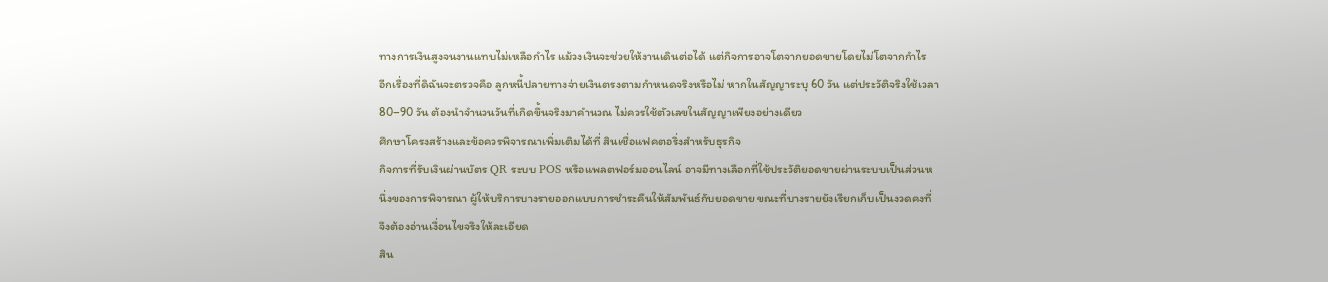ทางการเงินสูงจนงานแทบไม่เหลือกำไร แม้วงเงินจะช่วยให้งานเดินต่อได้ แต่กิจการอาจโตจากยอดขายโดยไม่โตจากกำไร
อีกเรื่องที่ดิฉันจะตรวจคือ ลูกหนี้ปลายทางจ่ายเงินตรงตามกำหนดจริงหรือไม่ หากในสัญญาระบุ 60 วัน แต่ประวัติจริงใช้เวลา 80–90 วัน ต้องนำจำนวนวันที่เกิดขึ้นจริงมาคำนวณ ไม่ควรใช้ตัวเลขในสัญญาเพียงอย่างเดียว
ศึกษาโครงสร้างและข้อควรพิจารณาเพิ่มเติมได้ที่ สินเชื่อแฟคตอริ่งสำหรับธุรกิจ
กิจการที่รับเงินผ่านบัตร QR ระบบ POS หรือแพลตฟอร์มออนไลน์ อาจมีทางเลือกที่ใช้ประวัติยอดขายผ่านระบบเป็นส่วนหนึ่งของการพิจารณา ผู้ให้บริการบางรายออกแบบการชำระคืนให้สัมพันธ์กับยอดขาย ขณะที่บางรายยังเรียกเก็บเป็นงวดคงที่ จึงต้องอ่านเงื่อนไขจริงให้ละเอียด
สิน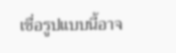เชื่อรูปแบบนี้อาจ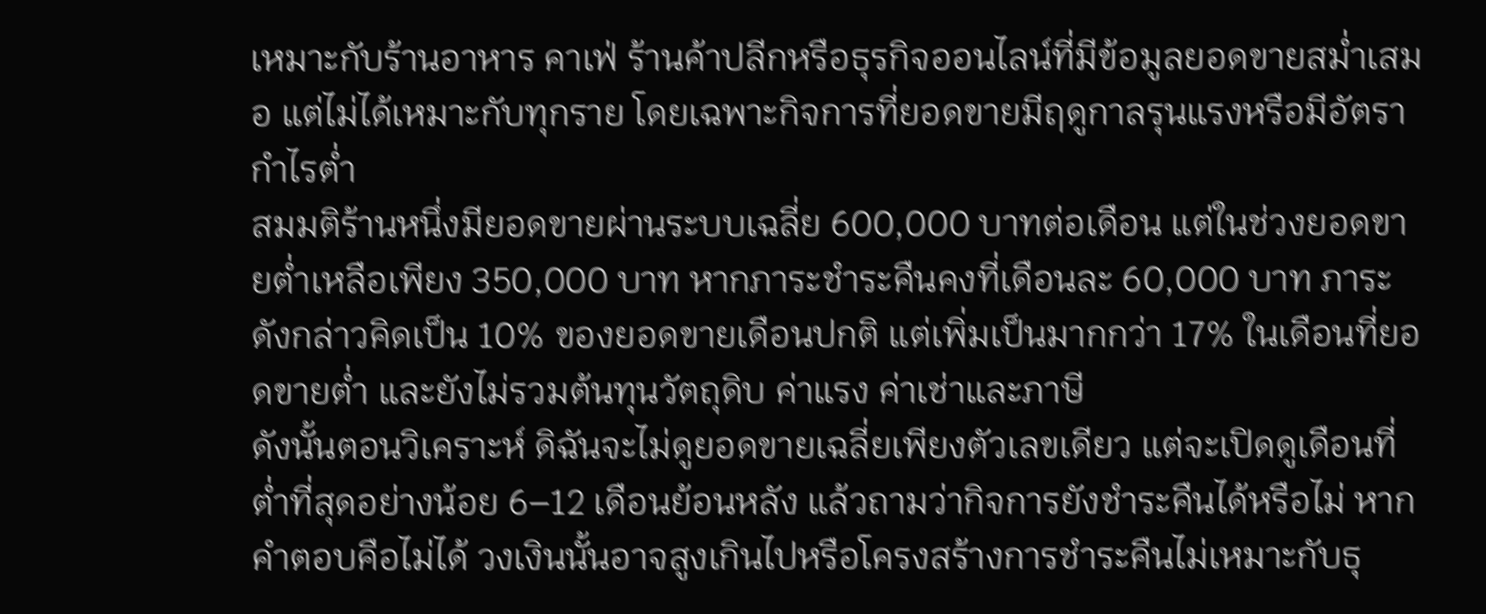เหมาะกับร้านอาหาร คาเฟ่ ร้านค้าปลีกหรือธุรกิจออนไลน์ที่มีข้อมูลยอดขายสม่ำเสมอ แต่ไม่ได้เหมาะกับทุกราย โดยเฉพาะกิจการที่ยอดขายมีฤดูกาลรุนแรงหรือมีอัตรากำไรต่ำ
สมมติร้านหนึ่งมียอดขายผ่านระบบเฉลี่ย 600,000 บาทต่อเดือน แต่ในช่วงยอดขายต่ำเหลือเพียง 350,000 บาท หากภาระชำระคืนคงที่เดือนละ 60,000 บาท ภาระดังกล่าวคิดเป็น 10% ของยอดขายเดือนปกติ แต่เพิ่มเป็นมากกว่า 17% ในเดือนที่ยอดขายต่ำ และยังไม่รวมต้นทุนวัตถุดิบ ค่าแรง ค่าเช่าและภาษี
ดังนั้นตอนวิเคราะห์ ดิฉันจะไม่ดูยอดขายเฉลี่ยเพียงตัวเลขเดียว แต่จะเปิดดูเดือนที่ต่ำที่สุดอย่างน้อย 6–12 เดือนย้อนหลัง แล้วถามว่ากิจการยังชำระคืนได้หรือไม่ หากคำตอบคือไม่ได้ วงเงินนั้นอาจสูงเกินไปหรือโครงสร้างการชำระคืนไม่เหมาะกับธุ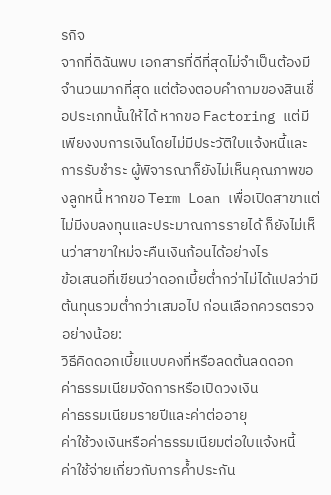รกิจ
จากที่ดิฉันพบ เอกสารที่ดีที่สุดไม่จำเป็นต้องมีจำนวนมากที่สุด แต่ต้องตอบคำถามของสินเชื่อประเภทนั้นให้ได้ หากขอ Factoring แต่มีเพียงงบการเงินโดยไม่มีประวัติใบแจ้งหนี้และการรับชำระ ผู้พิจารณาก็ยังไม่เห็นคุณภาพของลูกหนี้ หากขอ Term Loan เพื่อเปิดสาขาแต่ไม่มีงบลงทุนและประมาณการรายได้ ก็ยังไม่เห็นว่าสาขาใหม่จะคืนเงินก้อนได้อย่างไร
ข้อเสนอที่เขียนว่าดอกเบี้ยต่ำกว่าไม่ได้แปลว่ามีต้นทุนรวมต่ำกว่าเสมอไป ก่อนเลือกควรตรวจอย่างน้อย:
วิธีคิดดอกเบี้ยแบบคงที่หรือลดต้นลดดอก
ค่าธรรมเนียมจัดการหรือเปิดวงเงิน
ค่าธรรมเนียมรายปีและค่าต่ออายุ
ค่าใช้วงเงินหรือค่าธรรมเนียมต่อใบแจ้งหนี้
ค่าใช้จ่ายเกี่ยวกับการค้ำประกัน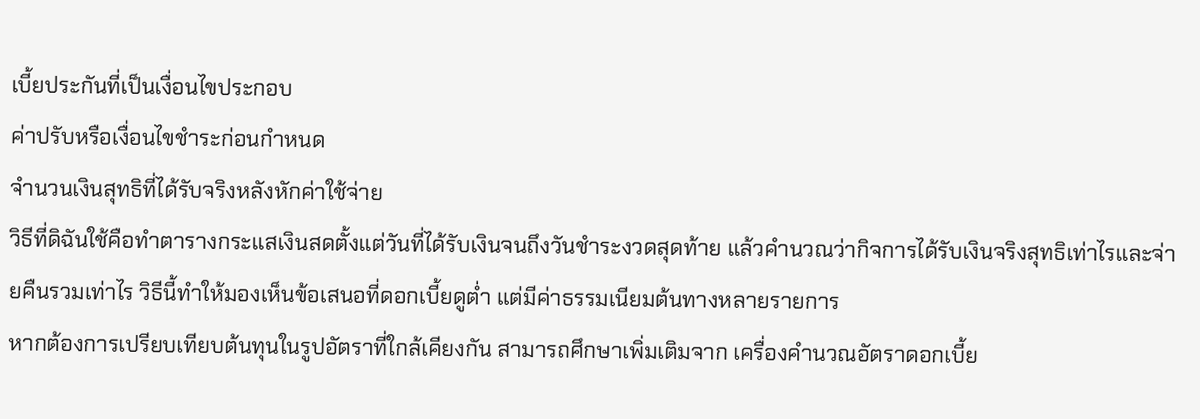เบี้ยประกันที่เป็นเงื่อนไขประกอบ
ค่าปรับหรือเงื่อนไขชำระก่อนกำหนด
จำนวนเงินสุทธิที่ได้รับจริงหลังหักค่าใช้จ่าย
วิธีที่ดิฉันใช้คือทำตารางกระแสเงินสดตั้งแต่วันที่ได้รับเงินจนถึงวันชำระงวดสุดท้าย แล้วคำนวณว่ากิจการได้รับเงินจริงสุทธิเท่าไรและจ่ายคืนรวมเท่าไร วิธีนี้ทำให้มองเห็นข้อเสนอที่ดอกเบี้ยดูต่ำ แต่มีค่าธรรมเนียมต้นทางหลายรายการ
หากต้องการเปรียบเทียบต้นทุนในรูปอัตราที่ใกล้เคียงกัน สามารถศึกษาเพิ่มเติมจาก เครื่องคำนวณอัตราดอกเบี้ย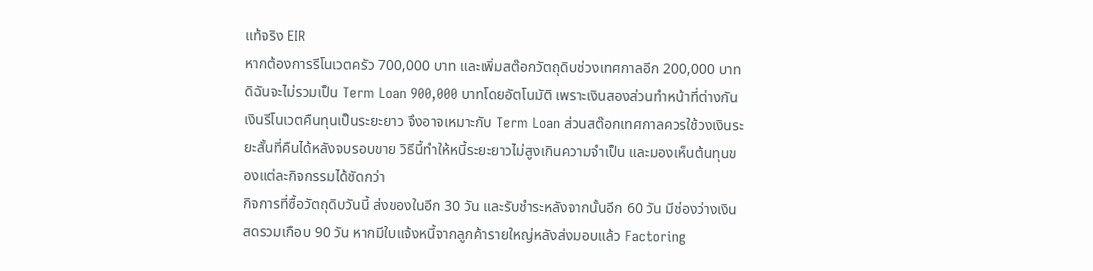แท้จริง EIR
หากต้องการรีโนเวตครัว 700,000 บาท และเพิ่มสต๊อกวัตถุดิบช่วงเทศกาลอีก 200,000 บาท ดิฉันจะไม่รวมเป็น Term Loan 900,000 บาทโดยอัตโนมัติ เพราะเงินสองส่วนทำหน้าที่ต่างกัน
เงินรีโนเวตคืนทุนเป็นระยะยาว จึงอาจเหมาะกับ Term Loan ส่วนสต๊อกเทศกาลควรใช้วงเงินระยะสั้นที่คืนได้หลังจบรอบขาย วิธีนี้ทำให้หนี้ระยะยาวไม่สูงเกินความจำเป็น และมองเห็นต้นทุนของแต่ละกิจกรรมได้ชัดกว่า
กิจการที่ซื้อวัตถุดิบวันนี้ ส่งของในอีก 30 วัน และรับชำระหลังจากนั้นอีก 60 วัน มีช่องว่างเงินสดรวมเกือบ 90 วัน หากมีใบแจ้งหนี้จากลูกค้ารายใหญ่หลังส่งมอบแล้ว Factoring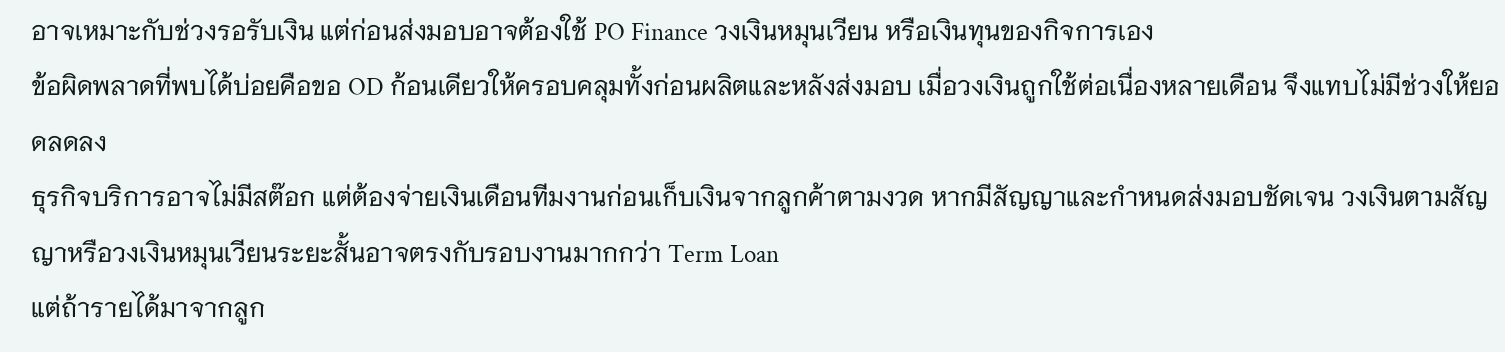อาจเหมาะกับช่วงรอรับเงิน แต่ก่อนส่งมอบอาจต้องใช้ PO Finance วงเงินหมุนเวียน หรือเงินทุนของกิจการเอง
ข้อผิดพลาดที่พบได้บ่อยคือขอ OD ก้อนเดียวให้ครอบคลุมทั้งก่อนผลิตและหลังส่งมอบ เมื่อวงเงินถูกใช้ต่อเนื่องหลายเดือน จึงแทบไม่มีช่วงให้ยอดลดลง
ธุรกิจบริการอาจไม่มีสต๊อก แต่ต้องจ่ายเงินเดือนทีมงานก่อนเก็บเงินจากลูกค้าตามงวด หากมีสัญญาและกำหนดส่งมอบชัดเจน วงเงินตามสัญญาหรือวงเงินหมุนเวียนระยะสั้นอาจตรงกับรอบงานมากกว่า Term Loan
แต่ถ้ารายได้มาจากลูก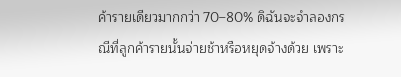ค้ารายเดียวมากกว่า 70–80% ดิฉันจะจำลองกรณีที่ลูกค้ารายนั้นจ่ายช้าหรือหยุดจ้างด้วย เพราะ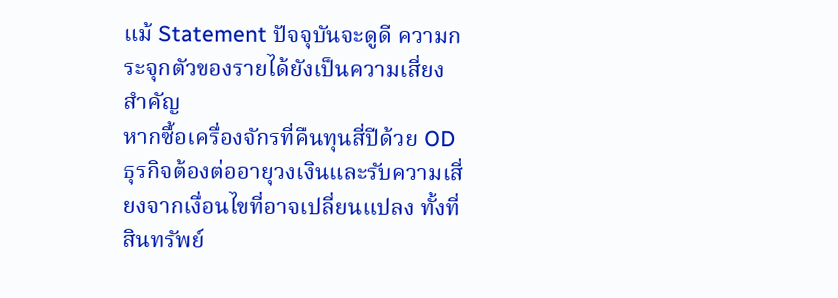แม้ Statement ปัจจุบันจะดูดี ความกระจุกตัวของรายได้ยังเป็นความเสี่ยงสำคัญ
หากซื้อเครื่องจักรที่คืนทุนสี่ปีด้วย OD ธุรกิจต้องต่ออายุวงเงินและรับความเสี่ยงจากเงื่อนไขที่อาจเปลี่ยนแปลง ทั้งที่สินทรัพย์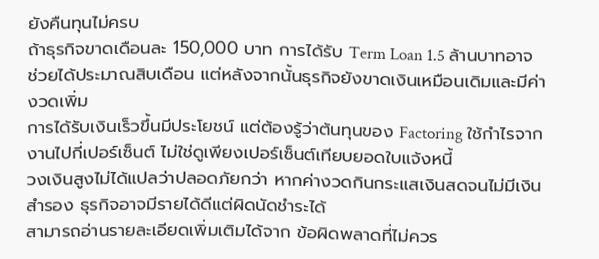ยังคืนทุนไม่ครบ
ถ้าธุรกิจขาดเดือนละ 150,000 บาท การได้รับ Term Loan 1.5 ล้านบาทอาจช่วยได้ประมาณสิบเดือน แต่หลังจากนั้นธุรกิจยังขาดเงินเหมือนเดิมและมีค่างวดเพิ่ม
การได้รับเงินเร็วขึ้นมีประโยชน์ แต่ต้องรู้ว่าต้นทุนของ Factoring ใช้กำไรจากงานไปกี่เปอร์เซ็นต์ ไม่ใช่ดูเพียงเปอร์เซ็นต์เทียบยอดใบแจ้งหนี้
วงเงินสูงไม่ได้แปลว่าปลอดภัยกว่า หากค่างวดกินกระแสเงินสดจนไม่มีเงินสำรอง ธุรกิจอาจมีรายได้ดีแต่ผิดนัดชำระได้
สามารถอ่านรายละเอียดเพิ่มเติมได้จาก ข้อผิดพลาดที่ไม่ควร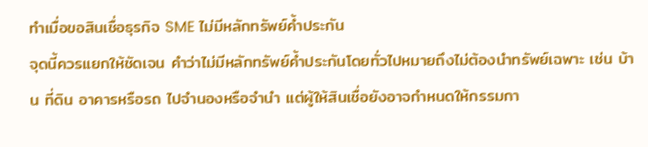ทำเมื่อขอสินเชื่อธุรกิจ SME ไม่มีหลักทรัพย์ค้ำประกัน
จุดนี้ควรแยกให้ชัดเจน คำว่าไม่มีหลักทรัพย์ค้ำประกันโดยทั่วไปหมายถึงไม่ต้องนำทรัพย์เฉพาะ เช่น บ้าน ที่ดิน อาคารหรือรถ ไปจำนองหรือจำนำ แต่ผู้ให้สินเชื่อยังอาจกำหนดให้กรรมกา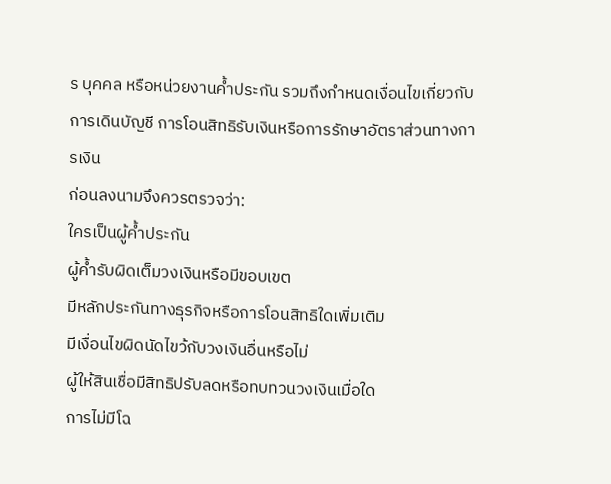ร บุคคล หรือหน่วยงานค้ำประกัน รวมถึงกำหนดเงื่อนไขเกี่ยวกับการเดินบัญชี การโอนสิทธิรับเงินหรือการรักษาอัตราส่วนทางการเงิน
ก่อนลงนามจึงควรตรวจว่า:
ใครเป็นผู้ค้ำประกัน
ผู้ค้ำรับผิดเต็มวงเงินหรือมีขอบเขต
มีหลักประกันทางธุรกิจหรือการโอนสิทธิใดเพิ่มเติม
มีเงื่อนไขผิดนัดไขว้กับวงเงินอื่นหรือไม่
ผู้ให้สินเชื่อมีสิทธิปรับลดหรือทบทวนวงเงินเมื่อใด
การไม่มีโฉ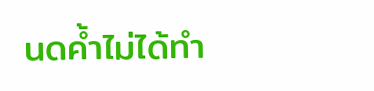นดค้ำไม่ได้ทำ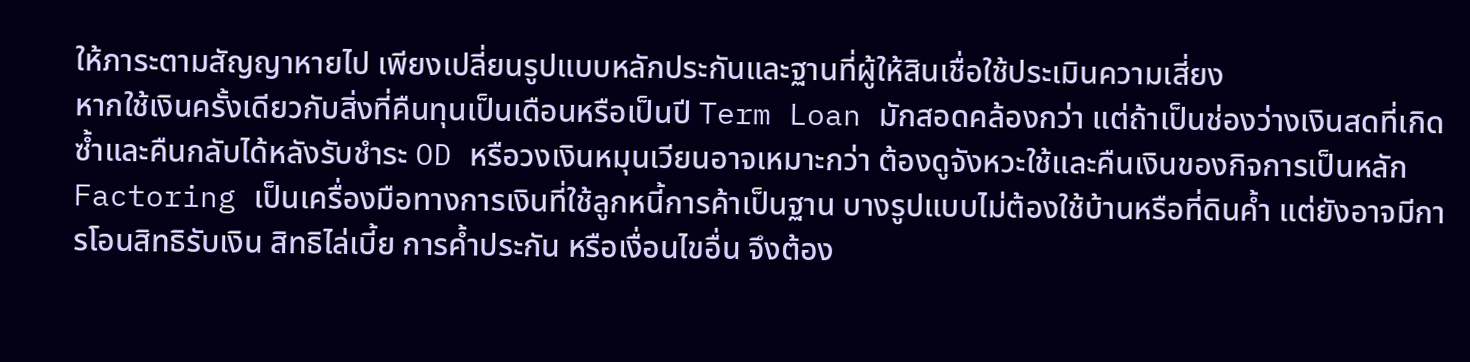ให้ภาระตามสัญญาหายไป เพียงเปลี่ยนรูปแบบหลักประกันและฐานที่ผู้ให้สินเชื่อใช้ประเมินความเสี่ยง
หากใช้เงินครั้งเดียวกับสิ่งที่คืนทุนเป็นเดือนหรือเป็นปี Term Loan มักสอดคล้องกว่า แต่ถ้าเป็นช่องว่างเงินสดที่เกิดซ้ำและคืนกลับได้หลังรับชำระ OD หรือวงเงินหมุนเวียนอาจเหมาะกว่า ต้องดูจังหวะใช้และคืนเงินของกิจการเป็นหลัก
Factoring เป็นเครื่องมือทางการเงินที่ใช้ลูกหนี้การค้าเป็นฐาน บางรูปแบบไม่ต้องใช้บ้านหรือที่ดินค้ำ แต่ยังอาจมีการโอนสิทธิรับเงิน สิทธิไล่เบี้ย การค้ำประกัน หรือเงื่อนไขอื่น จึงต้อง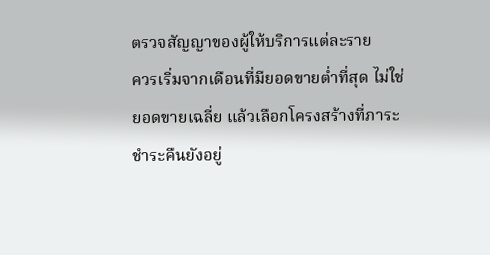ตรวจสัญญาของผู้ให้บริการแต่ละราย
ควรเริ่มจากเดือนที่มียอดขายต่ำที่สุด ไม่ใช่ยอดขายเฉลี่ย แล้วเลือกโครงสร้างที่ภาระชำระคืนยังอยู่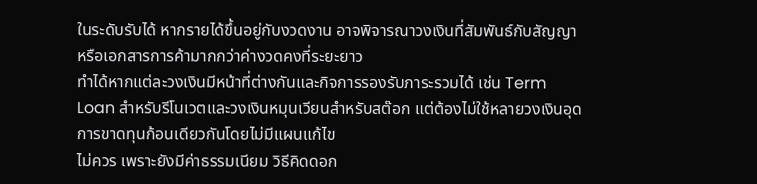ในระดับรับได้ หากรายได้ขึ้นอยู่กับงวดงาน อาจพิจารณาวงเงินที่สัมพันธ์กับสัญญาหรือเอกสารการค้ามากกว่าค่างวดคงที่ระยะยาว
ทำได้หากแต่ละวงเงินมีหน้าที่ต่างกันและกิจการรองรับภาระรวมได้ เช่น Term Loan สำหรับรีโนเวตและวงเงินหมุนเวียนสำหรับสต๊อก แต่ต้องไม่ใช้หลายวงเงินอุดการขาดทุนก้อนเดียวกันโดยไม่มีแผนแก้ไข
ไม่ควร เพราะยังมีค่าธรรมเนียม วิธีคิดดอก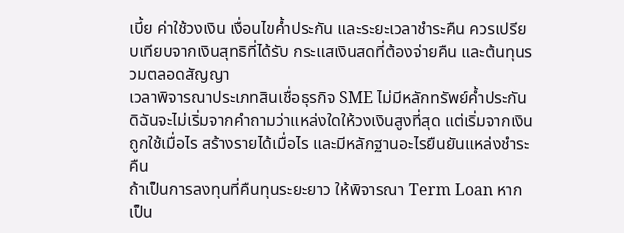เบี้ย ค่าใช้วงเงิน เงื่อนไขค้ำประกัน และระยะเวลาชำระคืน ควรเปรียบเทียบจากเงินสุทธิที่ได้รับ กระแสเงินสดที่ต้องจ่ายคืน และต้นทุนรวมตลอดสัญญา
เวลาพิจารณาประเภทสินเชื่อธุรกิจ SME ไม่มีหลักทรัพย์ค้ำประกัน ดิฉันจะไม่เริ่มจากคำถามว่าแหล่งใดให้วงเงินสูงที่สุด แต่เริ่มจากเงินถูกใช้เมื่อไร สร้างรายได้เมื่อไร และมีหลักฐานอะไรยืนยันแหล่งชำระคืน
ถ้าเป็นการลงทุนที่คืนทุนระยะยาว ให้พิจารณา Term Loan หากเป็น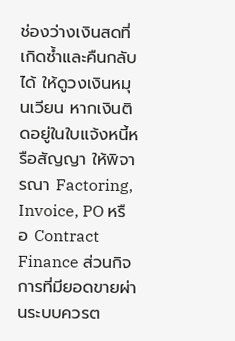ช่องว่างเงินสดที่เกิดซ้ำและคืนกลับได้ ให้ดูวงเงินหมุนเวียน หากเงินติดอยู่ในใบแจ้งหนี้หรือสัญญา ให้พิจารณา Factoring, Invoice, PO หรือ Contract Finance ส่วนกิจการที่มียอดขายผ่านระบบควรต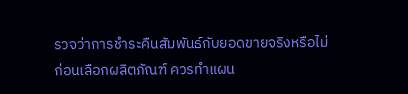รวจว่าการชำระคืนสัมพันธ์กับยอดขายจริงหรือไม่
ก่อนเลือกผลิตภัณฑ์ ควรทำแผน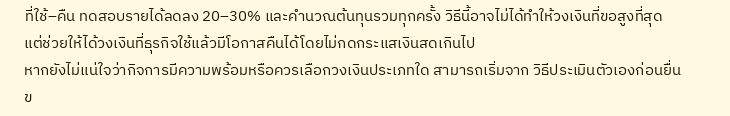ที่ใช้–คืน ทดสอบรายได้ลดลง 20–30% และคำนวณต้นทุนรวมทุกครั้ง วิธีนี้อาจไม่ได้ทำให้วงเงินที่ขอสูงที่สุด แต่ช่วยให้ได้วงเงินที่ธุรกิจใช้แล้วมีโอกาสคืนได้โดยไม่กดกระแสเงินสดเกินไป
หากยังไม่แน่ใจว่ากิจการมีความพร้อมหรือควรเลือกวงเงินประเภทใด สามารถเริ่มจาก วิธีประเมินตัวเองก่อนยื่นข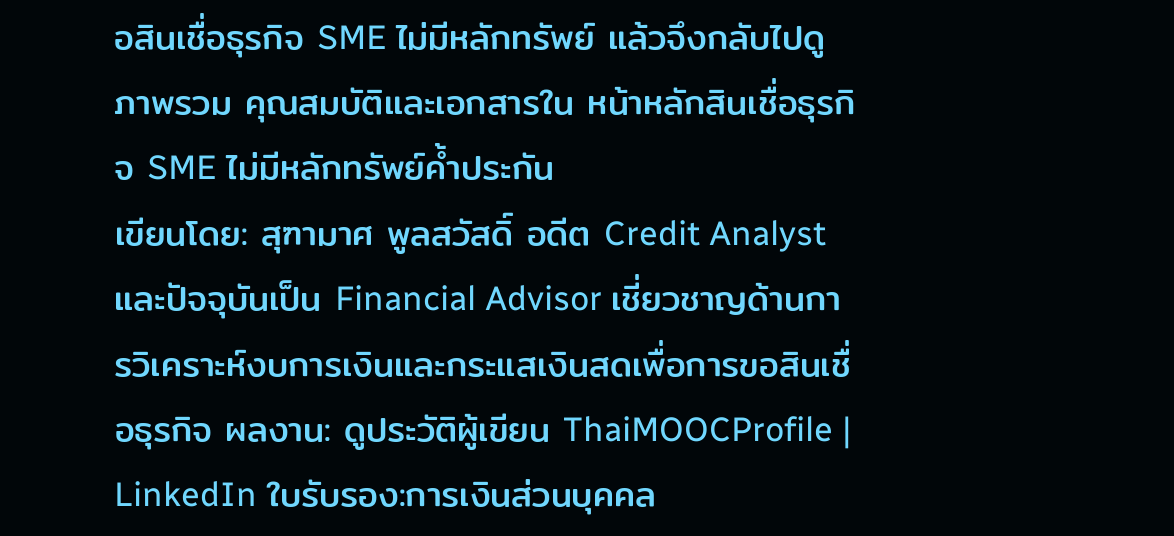อสินเชื่อธุรกิจ SME ไม่มีหลักทรัพย์ แล้วจึงกลับไปดูภาพรวม คุณสมบัติและเอกสารใน หน้าหลักสินเชื่อธุรกิจ SME ไม่มีหลักทรัพย์ค้ำประกัน
เขียนโดย: สุฑามาศ พูลสวัสดิ์ อดีต Credit Analyst และปัจจุบันเป็น Financial Advisor เชี่ยวชาญด้านการวิเคราะห์งบการเงินและกระแสเงินสดเพื่อการขอสินเชื่อธุรกิจ ผลงาน: ดูประวัติผู้เขียน ThaiMOOCProfile | LinkedIn ใบรับรอง:การเงินส่วนบุคคล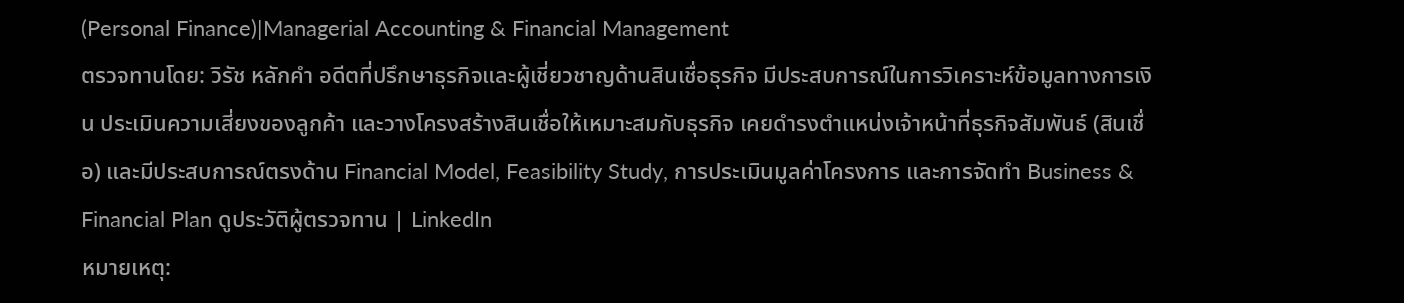(Personal Finance)|Managerial Accounting & Financial Management
ตรวจทานโดย: วิรัช หลักคำ อดีตที่ปรึกษาธุรกิจและผู้เชี่ยวชาญด้านสินเชื่อธุรกิจ มีประสบการณ์ในการวิเคราะห์ข้อมูลทางการเงิน ประเมินความเสี่ยงของลูกค้า และวางโครงสร้างสินเชื่อให้เหมาะสมกับธุรกิจ เคยดำรงตำแหน่งเจ้าหน้าที่ธุรกิจสัมพันธ์ (สินเชื่อ) และมีประสบการณ์ตรงด้าน Financial Model, Feasibility Study, การประเมินมูลค่าโครงการ และการจัดทำ Business & Financial Plan ดูประวัติผู้ตรวจทาน | LinkedIn
หมายเหตุ: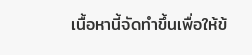เนื้อหานี้จัดทำขึ้นเพื่อให้ข้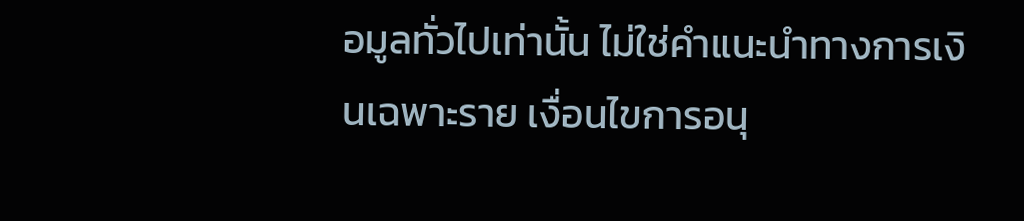อมูลทั่วไปเท่านั้น ไม่ใช่คำแนะนำทางการเงินเฉพาะราย เงื่อนไขการอนุ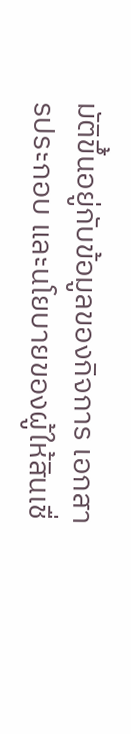มัติขึ้นอยู่กับข้อมูลของกิจการ เอกสารประกอบ และนโยบายของผู้ให้สินเชื่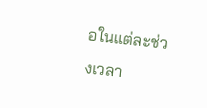อในแต่ละช่วงเวลา